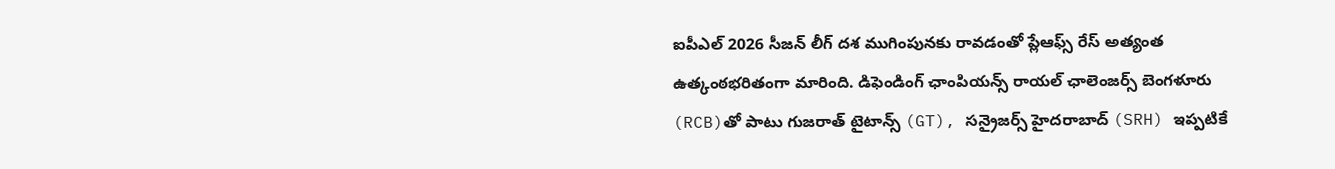ఐపీఎల్ 2026 సీజన్ లీగ్ దశ ముగింపునకు రావడంతో ప్లేఆఫ్స్ రేస్ అత్యంత ఉత్కంఠభరితంగా మారింది. డిఫెండింగ్ ఛాంపియన్స్ రాయల్ ఛాలెంజర్స్ బెంగళూరు (RCB)తో పాటు గుజరాత్ టైటాన్స్ (GT), సన్రైజర్స్ హైదరాబాద్ (SRH) ఇప్పటికే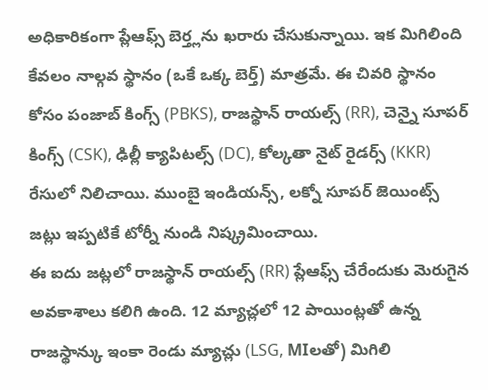అధికారికంగా ప్లేఆఫ్స్ బెర్త్లను ఖరారు చేసుకున్నాయి. ఇక మిగిలింది కేవలం నాల్గవ స్థానం (ఒకే ఒక్క బెర్త్) మాత్రమే. ఈ చివరి స్థానం కోసం పంజాబ్ కింగ్స్ (PBKS), రాజస్థాన్ రాయల్స్ (RR), చెన్నై సూపర్ కింగ్స్ (CSK), ఢిల్లీ క్యాపిటల్స్ (DC), కోల్కతా నైట్ రైడర్స్ (KKR) రేసులో నిలిచాయి. ముంబై ఇండియన్స్, లక్నో సూపర్ జెయింట్స్ జట్లు ఇప్పటికే టోర్నీ నుండి నిష్క్రమించాయి.
ఈ ఐదు జట్లలో రాజస్థాన్ రాయల్స్ (RR) ప్లేఆఫ్స్ చేరేందుకు మెరుగైన అవకాశాలు కలిగి ఉంది. 12 మ్యాచ్లలో 12 పాయింట్లతో ఉన్న రాజస్థాన్కు ఇంకా రెండు మ్యాచ్లు (LSG, MIలతో) మిగిలి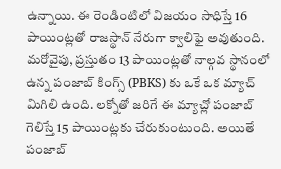ఉన్నాయి. ఈ రెండింటిలో విజయం సాధిస్తే 16 పాయింట్లతో రాజస్థాన్ నేరుగా క్వాలిఫై అవుతుంది. మరోవైపు, ప్రస్తుతం 13 పాయింట్లతో నాల్గవ స్థానంలో ఉన్న పంజాబ్ కింగ్స్ (PBKS) కు ఒకే ఒక మ్యాచ్ మిగిలి ఉంది. లక్నోతో జరిగే ఈ మ్యాచ్లో పంజాబ్ గెలిస్తే 15 పాయింట్లకు చేరుకుంటుంది. అయితే పంజాబ్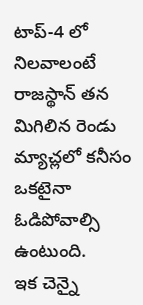టాప్-4 లో నిలవాలంటే రాజస్థాన్ తన మిగిలిన రెండు మ్యాచ్లలో కనీసం ఒకటైనా ఓడిపోవాల్సి ఉంటుంది.
ఇక చెన్నై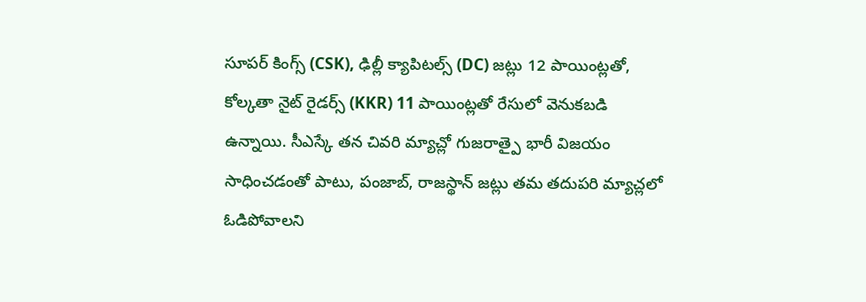సూపర్ కింగ్స్ (CSK), ఢిల్లీ క్యాపిటల్స్ (DC) జట్లు 12 పాయింట్లతో, కోల్కతా నైట్ రైడర్స్ (KKR) 11 పాయింట్లతో రేసులో వెనుకబడి ఉన్నాయి. సీఎస్కే తన చివరి మ్యాచ్లో గుజరాత్పై భారీ విజయం సాధించడంతో పాటు, పంజాబ్, రాజస్థాన్ జట్లు తమ తదుపరి మ్యాచ్లలో ఓడిపోవాలని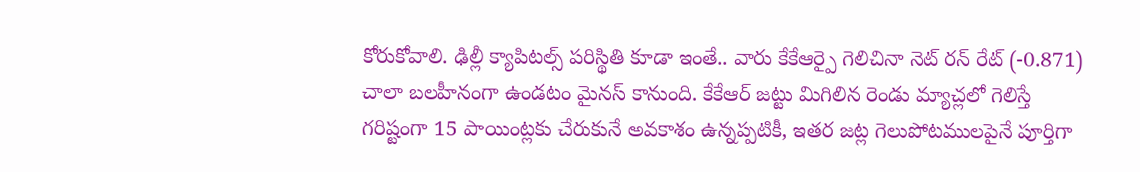కోరుకోవాలి. ఢిల్లీ క్యాపిటల్స్ పరిస్థితి కూడా ఇంతే.. వారు కేకేఆర్పై గెలిచినా నెట్ రన్ రేట్ (-0.871) చాలా బలహీనంగా ఉండటం మైనస్ కానుంది. కేకేఆర్ జట్టు మిగిలిన రెండు మ్యాచ్లలో గెలిస్తే గరిష్టంగా 15 పాయింట్లకు చేరుకునే అవకాశం ఉన్నప్పటికీ, ఇతర జట్ల గెలుపోటములపైనే పూర్తిగా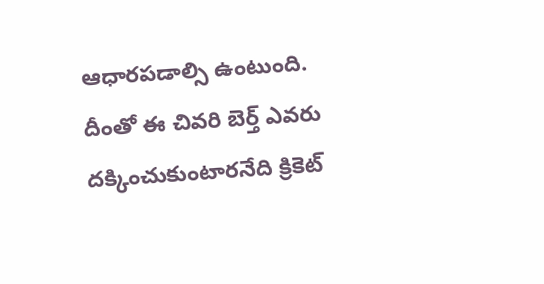ఆధారపడాల్సి ఉంటుంది. దీంతో ఈ చివరి బెర్త్ ఎవరు దక్కించుకుంటారనేది క్రికెట్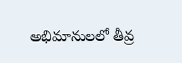అభిమానులలో తీవ్ర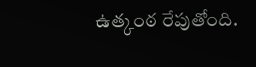ఉత్కంఠ రేపుతోంది.